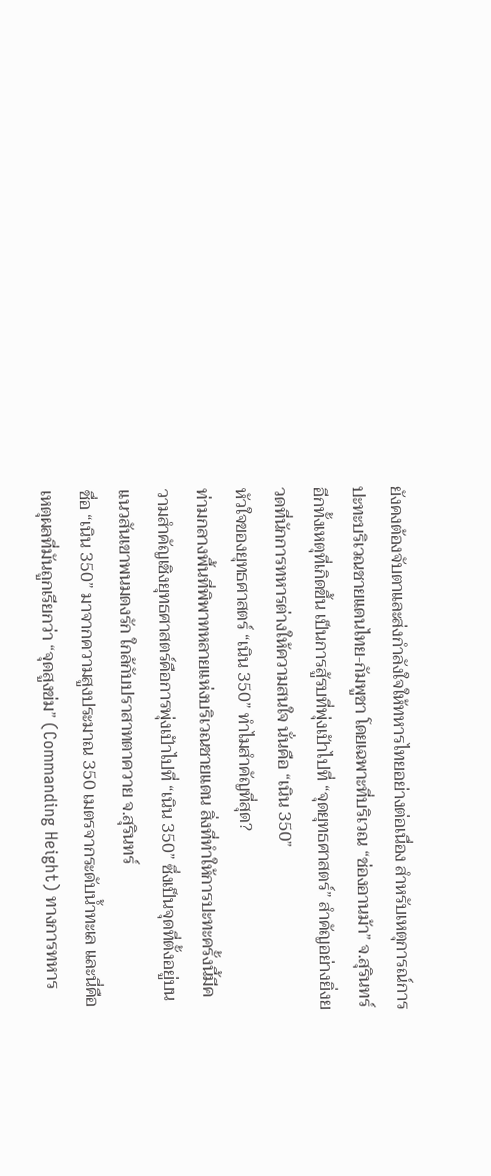ยังคงต้องจับตาและส่งกำลังใจให้ทหารไทยอย่างต่อเนื่อง สำหรับเหตุการณ์การปะทะบริเวณชายแดนไทย-กัมพูชา โดยเฉพาะที่บริเวณ “ช่องอานม้า” จ.สุรินทร์ อีกทั้งเหตุที่เกิดขึ้น เป็นการสู้รบที่พุ่งเป้าไปที่ “จุดยุทธศาสตร์” สำคัญอย่างยิ่งยวดที่นักการทหารต่างให้ความสนใจ นั่นคือ “เนิน 350”
หัวใจของยุทธศาสตร์ “เนิน 350” ทำไมสำคัญที่สุด?
ท่ามกลางพื้นที่พิพาทหลายแห่งบริเวณชายแดน สิ่งที่ทำให้การปะทะครั้งนี้มีความสำคัญเชิงยุทธศาสตร์คือการพุ่งเป้าไปที่ “เนิน 350” ซึ่งเป็นจุดที่ตั้งอยู่บนแนวสันเขาพนมดงรัก ใกล้กับปราสาทตาควาย จ.สุรินทร์
ชื่อ “เนิน 350” มาจากความสูงประมาณ 350 เมตรจากระดับน้ำทะเล และนี่คือเหตุผลที่มันถูกเรียกว่า “จุดสูงข่ม” (Commanding Height) ทางการทหาร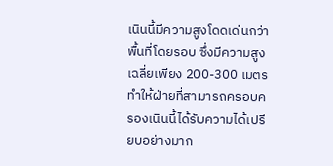เนินนี้มีความสูงโดดเด่นกว่าพื้นที่โดยรอบ ซึ่งมีความสูงเฉลี่ยเพียง 200-300 เมตร ทำให้ฝ่ายที่สามารถครอบครองเนินนี้ได้รับความได้เปรียบอย่างมาก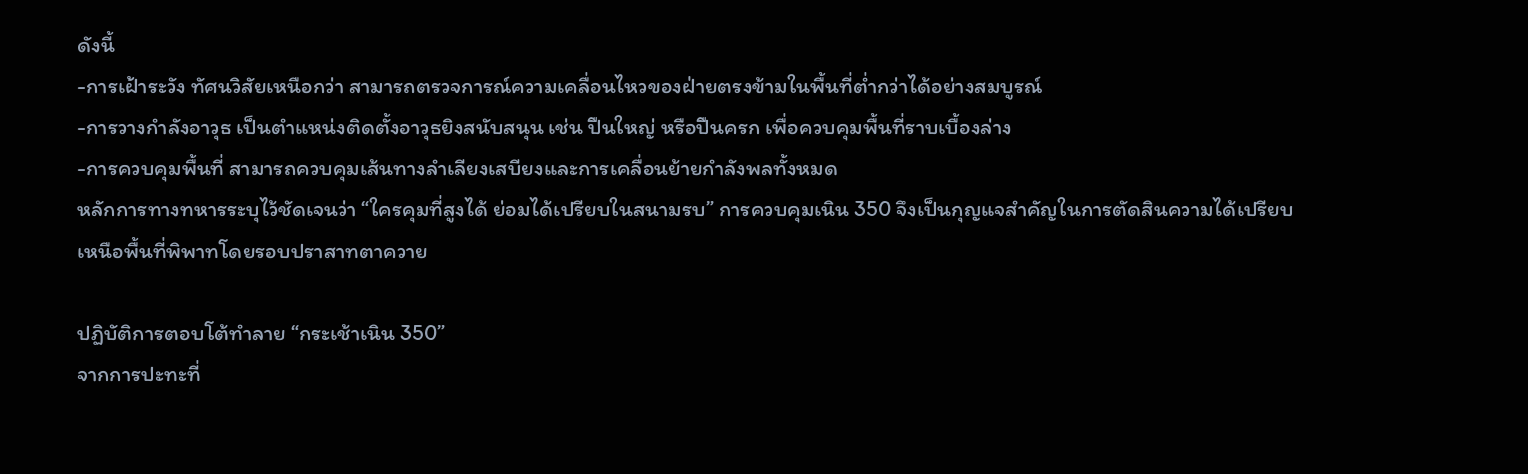ดังนี้
-การเฝ้าระวัง ทัศนวิสัยเหนือกว่า สามารถตรวจการณ์ความเคลื่อนไหวของฝ่ายตรงข้ามในพื้นที่ต่ำกว่าได้อย่างสมบูรณ์
-การวางกำลังอาวุธ เป็นตำแหน่งติดตั้งอาวุธยิงสนับสนุน เช่น ปืนใหญ่ หรือปืนครก เพื่อควบคุมพื้นที่ราบเบื้องล่าง
-การควบคุมพื้นที่ สามารถควบคุมเส้นทางลำเลียงเสบียงและการเคลื่อนย้ายกำลังพลทั้งหมด
หลักการทางทหารระบุไว้ชัดเจนว่า “ใครคุมที่สูงได้ ย่อมได้เปรียบในสนามรบ” การควบคุมเนิน 350 จึงเป็นกุญแจสำคัญในการตัดสินความได้เปรียบเหนือพื้นที่พิพาทโดยรอบปราสาทตาควาย

ปฏิบัติการตอบโต้ทำลาย “กระเช้าเนิน 350”
จากการปะทะที่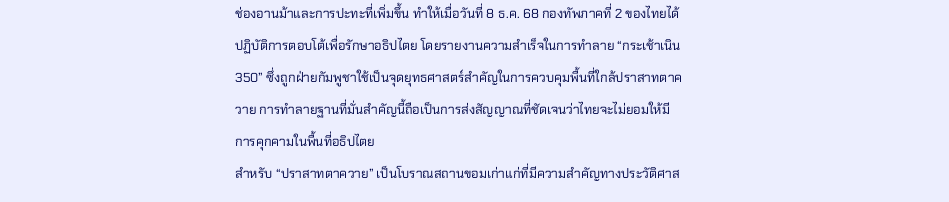ช่องอานม้าและการปะทะที่เพิ่มขึ้น ทำให้เมื่อวันที่ 8 ธ.ค. 68 กองทัพภาคที่ 2 ของไทยได้ปฏิบัติการตอบโต้เพื่อรักษาอธิปไตย โดยรายงานความสำเร็จในการทำลาย “กระเช้าเนิน 350” ซึ่งถูกฝ่ายกัมพูชาใช้เป็นจุดยุทธศาสตร์สำคัญในการควบคุมพื้นที่ใกล้ปราสาทตาควาย การทำลายฐานที่มั่นสำคัญนี้ถือเป็นการส่งสัญญาณที่ชัดเจนว่าไทยจะไม่ยอมให้มีการคุกคามในพื้นที่อธิปไตย
สำหรับ “ปราสาทตาควาย” เป็นโบราณสถานขอมเก่าแก่ที่มีความสำคัญทางประวัติศาส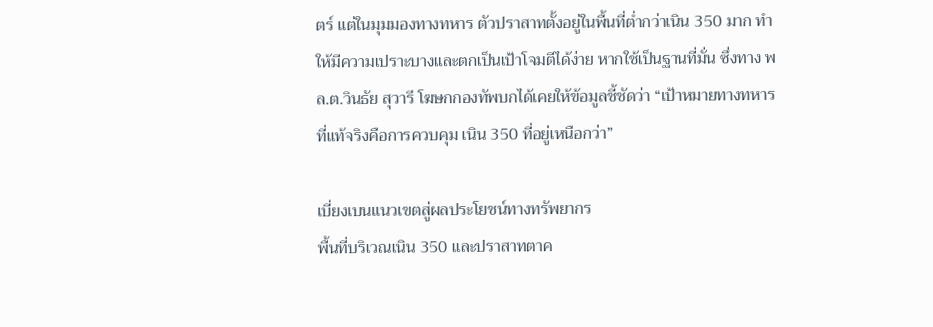ตร์ แต่ในมุมมองทางทหาร ตัวปราสาทตั้งอยู่ในพื้นที่ต่ำกว่าเนิน 350 มาก ทำให้มีความเปราะบางและตกเป็นเป้าโจมตีได้ง่าย หากใช้เป็นฐานที่มั่น ซึ่งทาง พล.ต.วินธัย สุวารี โฆษกกองทัพบกได้เคยให้ข้อมูลชี้ชัดว่า “เป้าหมายทางทหารที่แท้จริงคือการควบคุม เนิน 350 ที่อยู่เหนือกว่า”

เบี่ยงเบนแนวเขตสู่ผลประโยชน์ทางทรัพยากร
พื้นที่บริเวณเนิน 350 และปราสาทตาค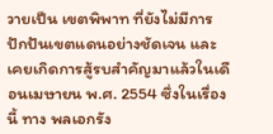วายเป็น เขตพิพาท ที่ยังไม่มีการปักปันเขตแดนอย่างชัดเจน และเคยเกิดการสู้รบสำคัญมาแล้วในเดือนเมษายน พ.ศ. 2554 ซึ่งในเรื่องนี้ ทาง พลเอกรัง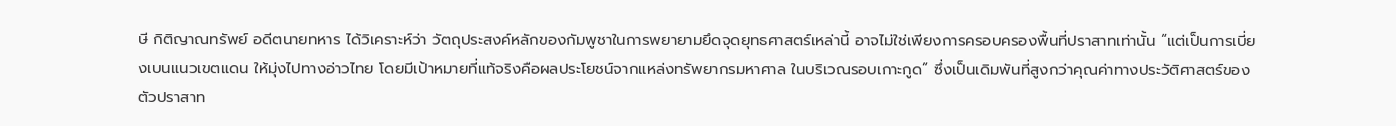ษี กิติญาณทรัพย์ อดีตนายทหาร ได้วิเคราะห์ว่า วัตถุประสงค์หลักของกัมพูชาในการพยายามยึดจุดยุทธศาสตร์เหล่านี้ อาจไม่ใช่เพียงการครอบครองพื้นที่ปราสาทเท่านั้น “แต่เป็นการเบี่ยงเบนแนวเขตแดน ให้มุ่งไปทางอ่าวไทย โดยมีเป้าหมายที่แท้จริงคือผลประโยชน์จากแหล่งทรัพยากรมหาศาล ในบริเวณรอบเกาะกูด” ซึ่งเป็นเดิมพันที่สูงกว่าคุณค่าทางประวัติศาสตร์ของตัวปราสาท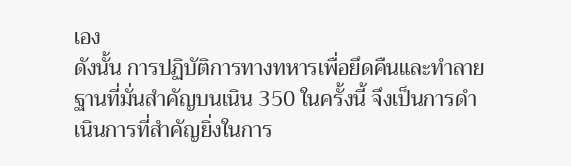เอง
ดังนั้น การปฏิบัติการทางทหารเพื่อยึดคืนและทำลายฐานที่มั่นสำคัญบนเนิน 350 ในครั้งนี้ จึงเป็นการดำเนินการที่สำคัญยิ่งในการ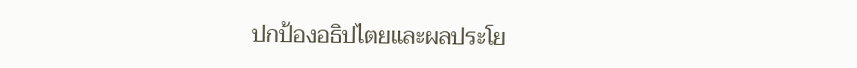ปกป้องอธิปไตยและผลประโย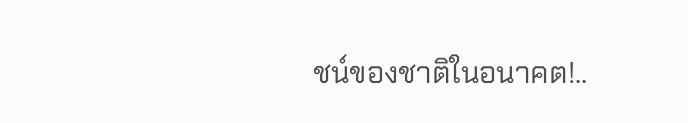ชน์ของชาติในอนาคต!..